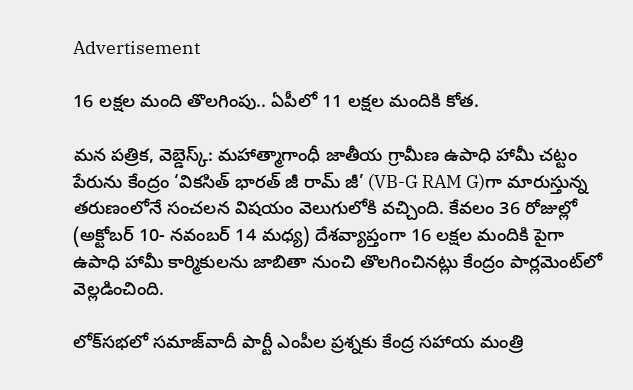Advertisement

16 లక్షల మంది తొలగింపు.. ఏపీలో 11 లక్షల మందికి కోత.

మన పత్రిక, వెబ్డెస్క్: మహాత్మాగాంధీ జాతీయ గ్రామీణ ఉపాధి హామీ చట్టం పేరును కేంద్రం ‘వికసిత్‌ భారత్‌ జీ రామ్‌ జీ’ (VB-G RAM G)గా మారుస్తున్న తరుణంలోనే సంచలన విషయం వెలుగులోకి వచ్చింది. కేవలం 36 రోజుల్లో (అక్టోబర్‌ 10- నవంబర్‌ 14 మధ్య) దేశవ్యాప్తంగా 16 లక్షల మందికి పైగా ఉపాధి హామీ కార్మికులను జాబితా నుంచి తొలగించినట్లు కేంద్రం పార్లమెంట్‌లో వెల్లడించింది.

లోక్‌సభలో సమాజ్‌వాదీ పార్టీ ఎంపీల ప్రశ్నకు కేంద్ర సహాయ మంత్రి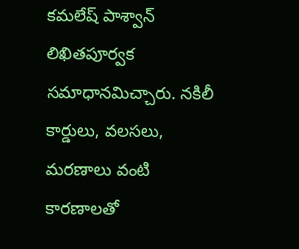కమలేష్‌ పాశ్వాన్‌ లిఖితపూర్వక సమాధానమిచ్చారు. నకిలీ కార్డులు, వలసలు, మరణాలు వంటి కారణాలతో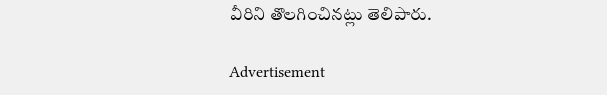వీరిని తొలగించినట్లు తెలిపారు.

Advertisement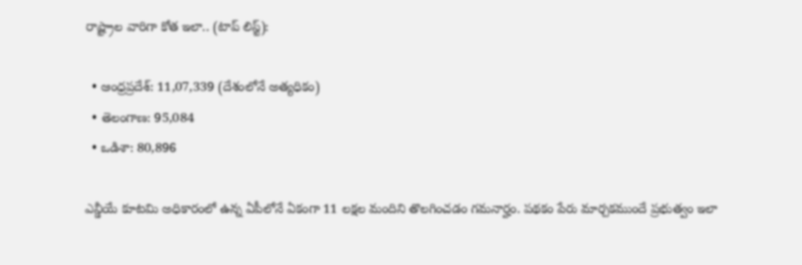రాష్ట్రాల వారిగా కోత ఇలా.. (టాప్ లిస్ట్):

  • ఆంధ్రప్రదేశ్: 11,07,339 (దేశంలోనే అత్యధికం)
  • తెలంగాణ: 95,084
  • ఒడిశా: 80,896

ఎన్డీయే కూటమి అధికారంలో ఉన్న ఏపీలోనే ఏకంగా 11 లక్షల మందిని తొలగించడం గమనార్హం. పథకం పేరు మార్చకముందే ప్రభుత్వం ఇలా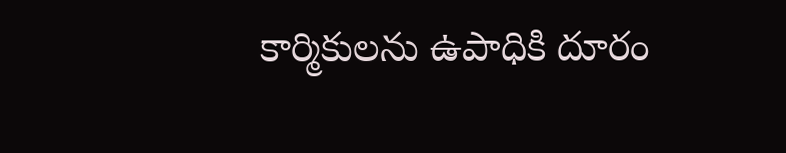కార్మికులను ఉపాధికి దూరం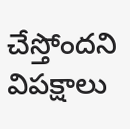చేస్తోందని విపక్షాలు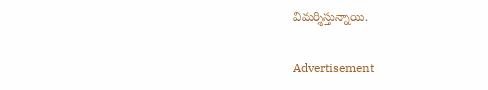విమర్శిస్తున్నాయి.

Advertisement